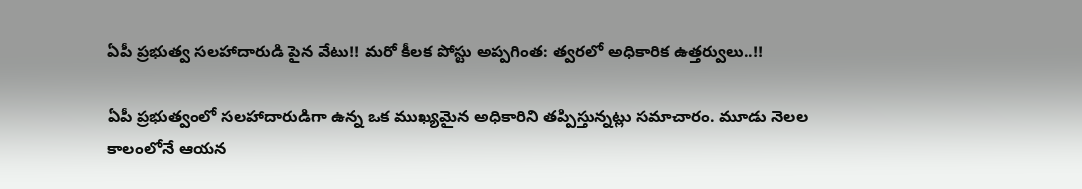ఏపీ ప్రభుత్వ సలహాదారుడి పైన వేటు!! మరో కీలక పోస్టు అప్పగింత: త్వరలో అధికారిక ఉత్తర్వులు..!!

ఏపీ ప్రభుత్వంలో సలహాదారుడిగా ఉన్న ఒక ముఖ్యమైన అధికారిని తప్పిస్తున్నట్లు సమాచారం. మూడు నెలల కాలంలోనే ఆయన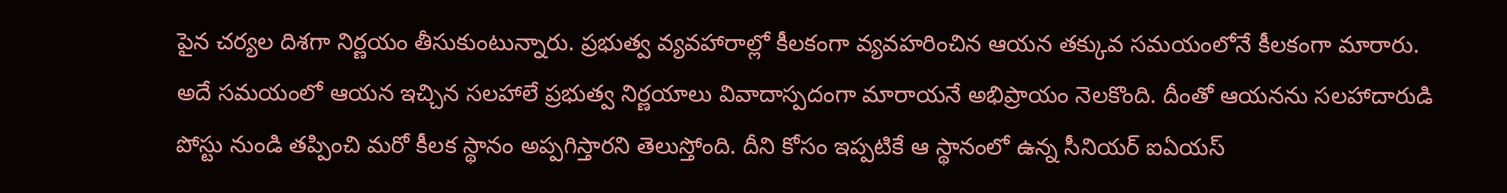పైన చర్యల దిశగా నిర్ణయం తీసుకుంటున్నారు. ప్రభుత్వ వ్యవహారాల్లో కీలకంగా వ్యవహరించిన ఆయన తక్కువ సమయంలోనే కీలకంగా మారారు. అదే సమయంలో ఆయన ఇచ్చిన సలహాలే ప్రభుత్వ నిర్ణయాలు వివాదాస్పదంగా మారాయనే అభిప్రాయం నెలకొంది. దీంతో ఆయనను సలహాదారుడి పోస్టు నుండి తప్పించి మరో కీలక స్థానం అప్పగిస్తారని తెలుస్తోంది. దీని కోసం ఇప్పటికే ఆ స్థానంలో ఉన్న సీనియర్ ఐఏయస్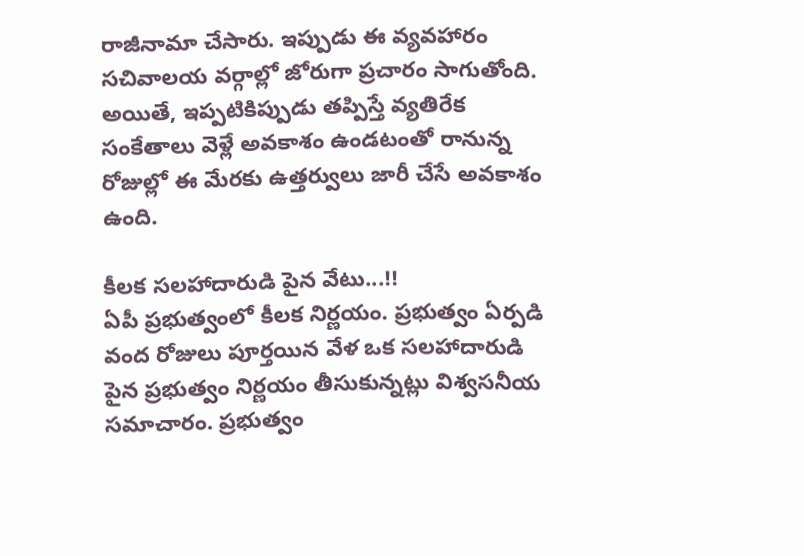రాజీనామా చేసారు. ఇప్పుడు ఈ వ్యవహారం సచివాలయ వర్గాల్లో జోరుగా ప్రచారం సాగుతోంది. అయితే, ఇప్పటికిప్పుడు తప్పిస్తే వ్యతిరేక సంకేతాలు వెళ్లే అవకాశం ఉండటంతో రానున్న రోజుల్లో ఈ మేరకు ఉత్తర్వులు జారీ చేసే అవకాశం ఉంది.

కీలక సలహాదారుడి పైన వేటు...!!
ఏపీ ప్రభుత్వంలో కీలక నిర్ణయం. ప్రభుత్వం ఏర్పడి వంద రోజులు పూర్తయిన వేళ ఒక సలహాదారుడి పైన ప్రభుత్వం నిర్ణయం తీసుకున్నట్లు విశ్వసనీయ సమాచారం. ప్రభుత్వం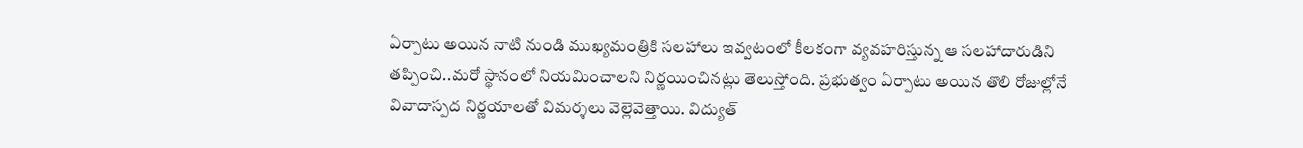ఏర్పాటు అయిన నాటి నుండి ముఖ్యమంత్రికి సలహాలు ఇవ్వటంలో కీలకంగా వ్యవహరిస్తున్న ఆ సలహాదారుడిని తప్పించి..మరో స్థానంలో నియమించాలని నిర్ణయించినట్లు తెలుస్తోంది. ప్రభుత్వం ఏర్పాటు అయిన తొలి రోజుల్లోనే వివాదాస్పద నిర్ణయాలతో విమర్శలు వెల్లెవెత్తాయి. విద్యుత్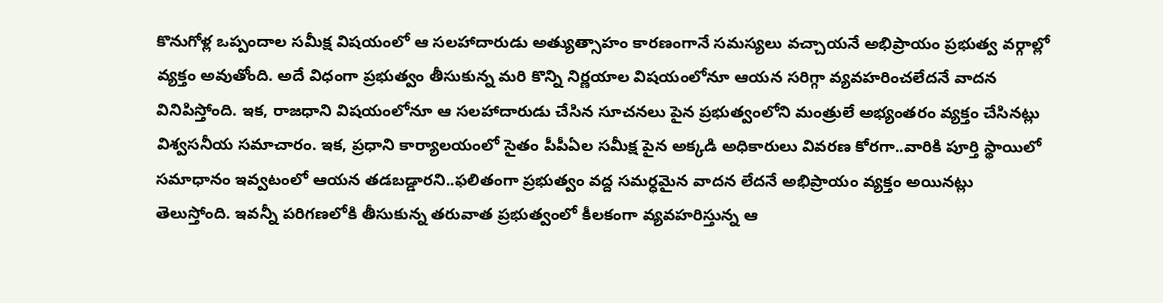కొనుగోళ్ల ఒప్పందాల సమీక్ష విషయంలో ఆ సలహాదారుడు అత్యుత్సాహం కారణంగానే సమస్యలు వచ్చాయనే అభిప్రాయం ప్రభుత్వ వర్గాల్లో వ్యక్తం అవుతోంది. అదే విధంగా ప్రభుత్వం తీసుకున్న మరి కొన్ని నిర్ణయాల విషయంలోనూ ఆయన సరిగ్గా వ్యవహరించలేదనే వాదన వినిపిస్తోంది. ఇక, రాజధాని విషయంలోనూ ఆ సలహాదారుడు చేసిన సూచనలు పైన ప్రభుత్వంలోని మంత్రులే అభ్యంతరం వ్యక్తం చేసినట్లు విశ్వసనీయ సమాచారం. ఇక, ప్రధాని కార్యాలయంలో సైతం పీపీఏల సమీక్ష పైన అక్కడి అధికారులు వివరణ కోరగా..వారికి పూర్తి స్థాయిలో సమాధానం ఇవ్వటంలో ఆయన తడబడ్డారని..ఫలితంగా ప్రభుత్వం వద్ద సమర్ధమైన వాదన లేదనే అభిప్రాయం వ్యక్తం అయినట్లు తెలుస్తోంది. ఇవన్నీ పరిగణలోకి తీసుకున్న తరువాత ప్రభుత్వంలో కీలకంగా వ్యవహరిస్తున్న ఆ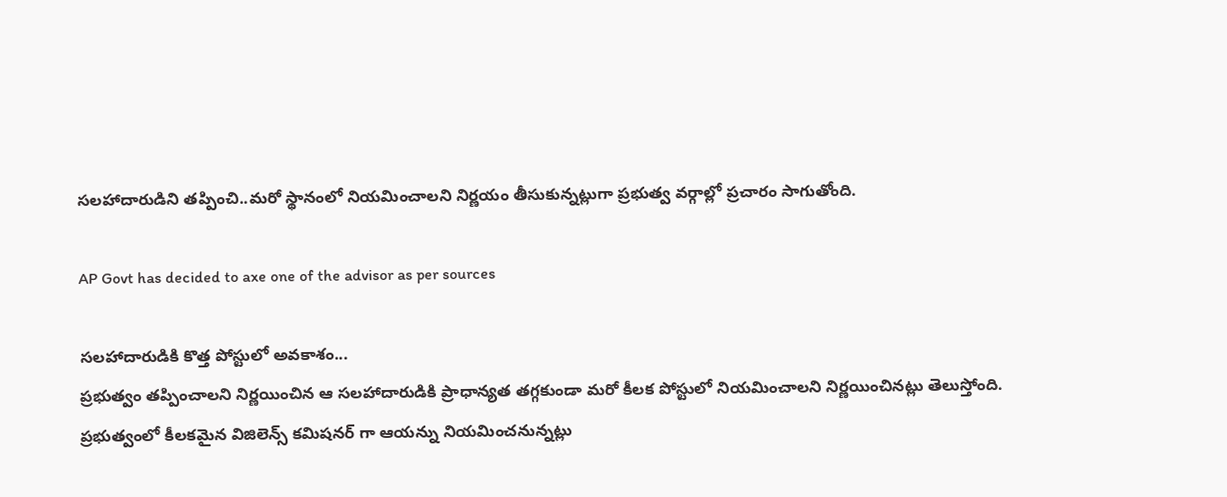సలహాదారుడిని తప్పించి..మరో స్థానంలో నియమించాలని నిర్ణయం తీసుకున్నట్లుగా ప్రభుత్వ వర్గాల్లో ప్రచారం సాగుతోంది.

AP Govt has decided to axe one of the advisor as per sources

సలహాదారుడికి కొత్త పోస్టులో అవకాశం...
ప్రభుత్వం తప్పించాలని నిర్ణయించిన ఆ సలహాదారుడికి ప్రాధాన్యత తగ్గకుండా మరో కీలక పోస్టులో నియమించాలని నిర్ణయించినట్లు తెలుస్తోంది. ప్రభుత్వంలో కీలకమైన విజిలెన్స్ కమిషనర్ గా ఆయన్ను నియమించనున్నట్లు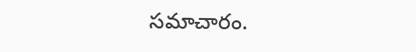సమాచారం.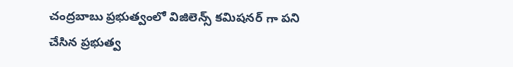చంద్రబాబు ప్రభుత్వంలో విజిలెన్స్ కమిషనర్ గా పని చేసిన ప్రభుత్వ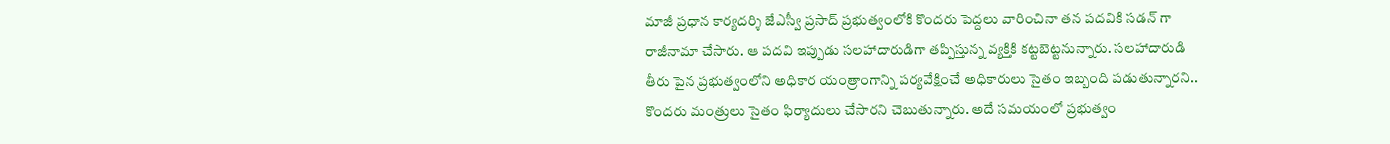మాజీ ప్రధాన కార్యదర్శి జేఎస్వీ ప్రసాద్ ప్రభుత్వంలోకి కొందరు పెద్దలు వారించినా తన పదవికి సడన్ గా రాజీనామా చేసారు. ఆ పదవి ఇప్పుడు సలహాదారుడిగా తప్పిస్తున్న వ్యక్తికి కట్టబెట్టనున్నారు. సలహాదారుడి తీరు పైన ప్రభుత్వంలోని అధికార యంత్రాంగాన్ని పర్యవేక్షించే అధికారులు సైతం ఇబ్బంది పడుతున్నారని.. కొందరు మంత్రులు సైతం ఫిర్యాదులు చేసారని చెబుతున్నారు. అదే సమయంలో ప్రభుత్వం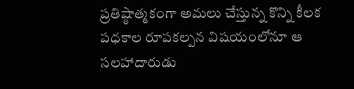ప్రతిష్ఠాత్మకంగా అమలు చేస్తున్న కొన్ని కీలక పధకాల రూపకల్పన విషయంలోనూ ఆ సలహాదారుడు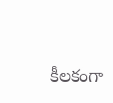కీలకంగా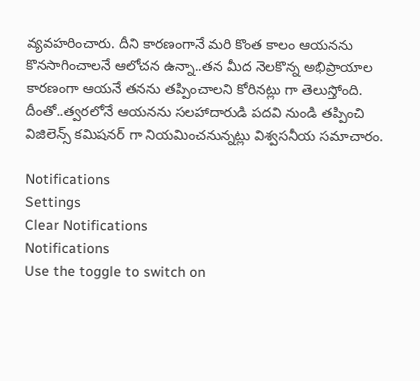వ్యవహరించారు. దీని కారణంగానే మరి కొంత కాలం ఆయనను కొనసాగించాలనే ఆలోచన ఉన్నా..తన మీద నెలకొన్న అభిప్రాయాల కారణంగా ఆయనే తనను తప్పించాలని కోరినట్లు గా తెలుస్తోంది. దీంతో..త్వరలోనే ఆయనను సలహాదారుడి పదవి నుండి తప్పించి విజిలెన్స్ కమిషనర్ గా నియమించనున్నట్లు విశ్వసనీయ సమాచారం.

Notifications
Settings
Clear Notifications
Notifications
Use the toggle to switch on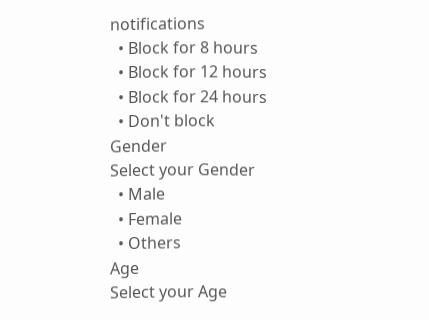notifications
  • Block for 8 hours
  • Block for 12 hours
  • Block for 24 hours
  • Don't block
Gender
Select your Gender
  • Male
  • Female
  • Others
Age
Select your Age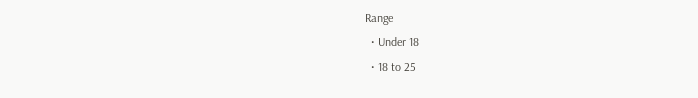Range
  • Under 18
  • 18 to 25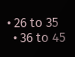• 26 to 35
  • 36 to 45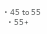• 45 to 55
  • 55+